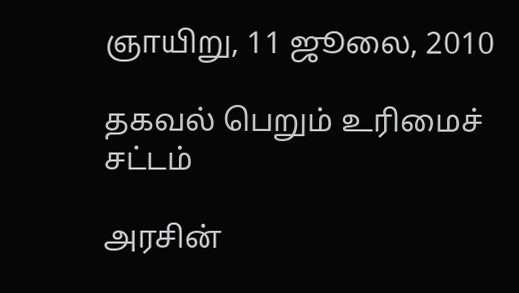ஞாயிறு, 11 ஜூலை, 2010

தகவல் பெறும் உரிமைச் சட்டம்

அரசின்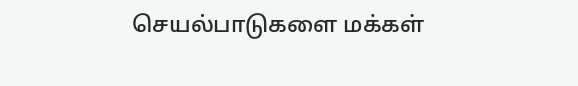செயல்பாடுகளை மக்கள்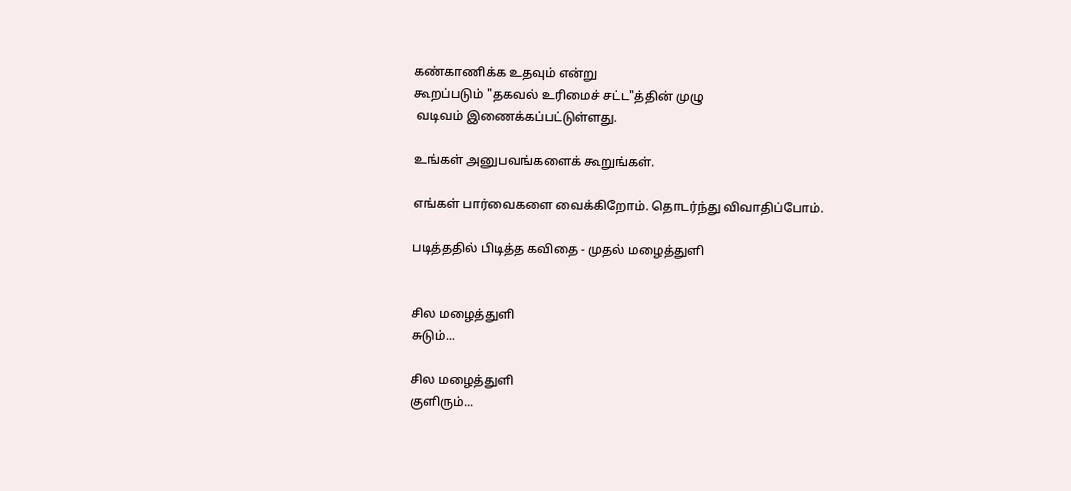கண்காணிக்க உதவும் என்று
கூறப்படும் "தகவல் உரிமைச் சட்ட"த்தின் முழு
 வடிவம் இணைக்கப்பட்டுள்ளது.

உங்கள் அனுபவங்களைக் கூறுங்கள்.

எங்கள் பார்வைகளை வைக்கிறோம். தொடர்ந்து விவாதிப்போம்.

படித்ததில் பிடித்த கவிதை - முதல் மழைத்துளி


சில மழைத்துளி
சுடும்...

சில மழைத்துளி
குளிரும்...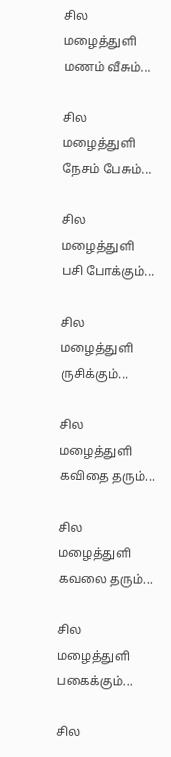சில மழைத்துளி
மணம் வீசும்...

சில மழைத்துளி
நேசம் பேசும்...

சில மழைத்துளி
பசி போக்கும்...

சில மழைத்துளி
ருசிக்கும்...

சில மழைத்துளி
கவிதை தரும்...

சில மழைத்துளி
கவலை தரும்...

சில மழைத்துளி
பகைக்கும்...

சில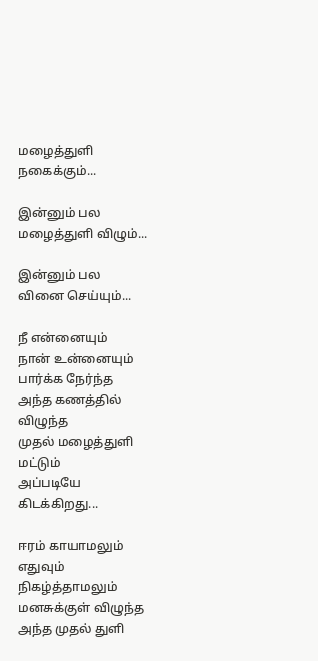மழைத்துளி
நகைக்கும்...

இன்னும் பல
மழைத்துளி விழும்...

இன்னும் பல
வினை செய்யும்...

நீ என்னையும்
நான் உன்னையும்
பார்க்க நேர்ந்த
அந்த கணத்தில் விழுந்த
முதல் மழைத்துளி மட்டும்
அப்படியே கிடக்கிறது...

ஈரம் காயாமலும்
எதுவும் நிகழ்த்தாமலும்
மனசுக்குள் விழுந்த
அந்த முதல் துளி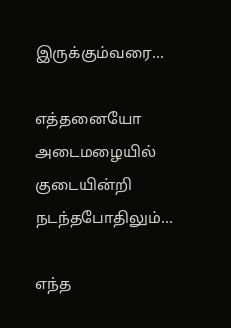இருக்கும்வரை...

எத்தனையோ அடைமழையில்
குடையின்றி நடந்தபோதிலும்...

எந்த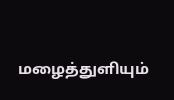மழைத்துளியும்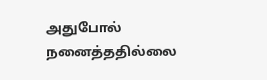அதுபோல்
நனைத்ததில்லை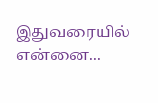இதுவரையில் என்னை...